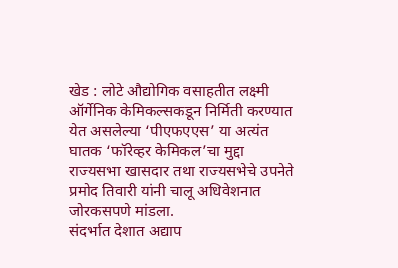खेड : लोटे औद्योगिक वसाहतीत लक्ष्मी ऑर्गेनिक केमिकल्सकडून निर्मिती करण्यात येत असलेल्या ‘पीएफएएस’ या अत्यंत घातक ‘फॉरेव्हर केमिकल’चा मुद्दा राज्यसभा खासदार तथा राज्यसभेचे उपनेते प्रमोद तिवारी यांनी चालू अधिवेशनात जोरकसपणे मांडला.
संदर्भात देशात अद्याप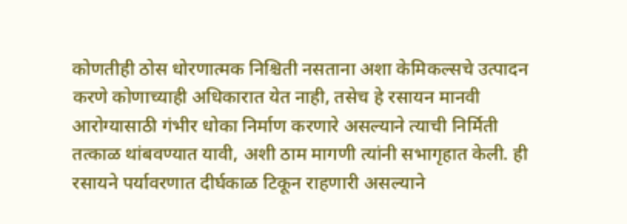कोणतीही ठोस धोरणात्मक निश्चिती नसताना अशा केमिकल्सचे उत्पादन करणे कोणाच्याही अधिकारात येत नाही, तसेच हे रसायन मानवी आरोग्यासाठी गंभीर धोका निर्माण करणारे असल्याने त्याची निर्मिती तत्काळ थांबवण्यात यावी, अशी ठाम मागणी त्यांनी सभागृहात केली. ही रसायने पर्यावरणात दीर्घकाळ टिकून राहणारी असल्याने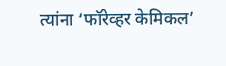त्यांना ‘फॉरेव्हर केमिकल’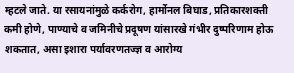म्हटले जाते. या रसायनांमुळे कर्करोग, हार्मोनल बिघाड, प्रतिकारशक्ती कमी होणे, पाण्याचे व जमिनीचे प्रदूषण यांसारखे गंभीर दुष्परिणाम होऊ शकतात, असा इशारा पर्यावरणतज्ज्ञ व आरोग्य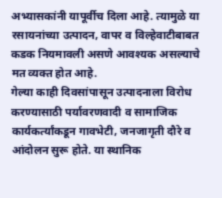अभ्यासकांनी यापूर्वीच दिला आहे. त्यामुळे या रसायनांच्या उत्पादन, वापर व विल्हेवाटीबाबत कडक नियमावली असणे आवश्यक असल्याचे मत व्यक्त होत आहे.
गेल्या काही दिवसांपासून उत्पादनाला विरोध करण्यासाठी पर्यावरणवादी व सामाजिक कार्यकर्त्यांकडून गावभेटी, जनजागृती दौरे व आंदोलन सुरू होते. या स्थानिक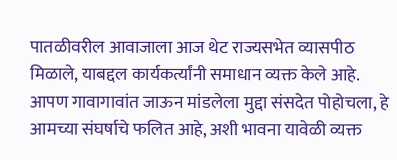पातळीवरील आवाजाला आज थेट राज्यसभेत व्यासपीठ मिळाले, याबद्दल कार्यकर्त्यांनी समाधान व्यक्त केले आहे. आपण गावागावांत जाऊन मांडलेला मुद्दा संसदेत पोहोचला, हे आमच्या संघर्षाचे फलित आहे, अशी भावना यावेळी व्यक्त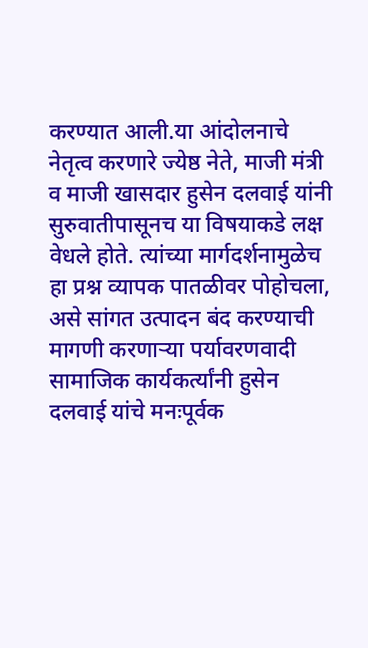करण्यात आली.या आंदोलनाचे नेतृत्व करणारे ज्येष्ठ नेते, माजी मंत्री व माजी खासदार हुसेन दलवाई यांनी सुरुवातीपासूनच या विषयाकडे लक्ष वेधले होते. त्यांच्या मार्गदर्शनामुळेच हा प्रश्न व्यापक पातळीवर पोहोचला, असे सांगत उत्पादन बंद करण्याची मागणी करणाऱ्या पर्यावरणवादी सामाजिक कार्यकर्त्यांनी हुसेन दलवाई यांचे मनःपूर्वक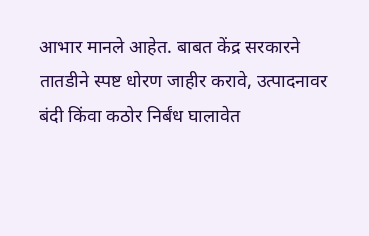आभार मानले आहेत. बाबत केंद्र सरकारने तातडीने स्पष्ट धोरण जाहीर करावे, उत्पादनावर बंदी किंवा कठोर निर्बंध घालावेत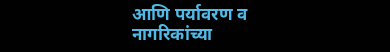आणि पर्यावरण व नागरिकांच्या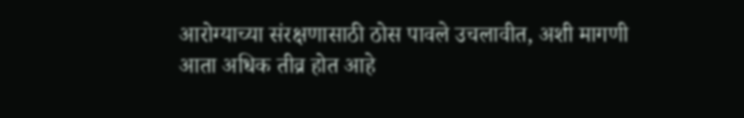आरोग्याच्या संरक्षणासाठी ठोस पावले उचलावीत, अशी मागणी आता अधिक तीव्र होत आहे